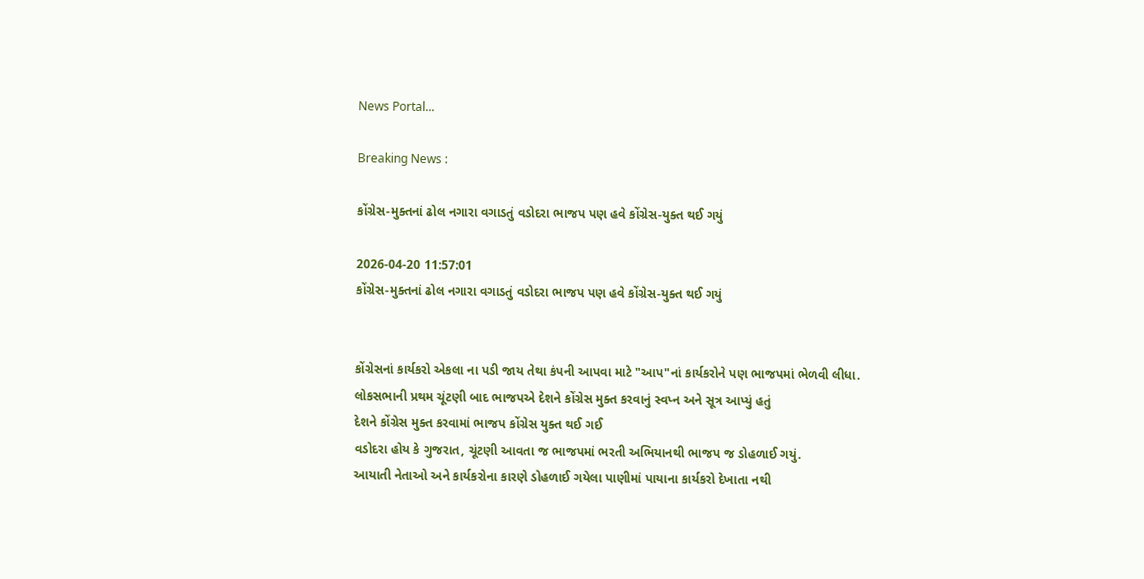News Portal...

Breaking News :

કોંગ્રેસ-મુક્તનાં ઢોલ નગારા વગાડતું વડોદરા ભાજપ પણ હવે કોંગ્રેસ-યુક્ત થઈ ગયું

2026-04-20 11:57:01
કોંગ્રેસ-મુક્તનાં ઢોલ નગારા વગાડતું વડોદરા ભાજપ પણ હવે કોંગ્રેસ-યુક્ત થઈ ગયું


કોંગ્રેસનાં કાર્યકરો એકલા ના પડી જાય તેથા કંપની આપવા માટે "આપ"નાં કાર્યકરોને પણ ભાજપમાં ભેળવી લીધા.
લોકસભાની પ્રથમ ચૂંટણી બાદ ભાજપએ દેશને કોંગ્રેસ મુક્ત કરવાનું સ્વપ્ન અને સૂત્ર આપ્યું હતું
દેશને કોંગ્રેસ મુક્ત કરવામાં ભાજપ કોંગ્રેસ યુક્ત થઈ ગઈ
વડોદરા હોય કે ગુજરાત, ચૂંટણી આવતા જ ભાજપમાં ભરતી અભિયાનથી ભાજપ જ ડોહળાઈ ગયું.
આયાતી નેતાઓ અને કાર્યકરોના કારણે ડોહળાઈ ગયેલા પાણીમાં પાયાના કાર્યકરો દેખાતા નથી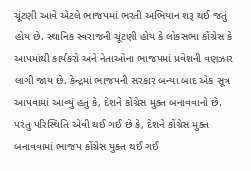ચૂંટણી આવે એટલે ભાજપમાં ભરતી અભિયાન શરૂ થઈ જતું હોય છે. સ્થાનિક સ્વરાજની ચૂંટણી હોય કે લોકસભા કોંગ્રેસ કે આપમાંથી કાર્યકરો અને નેતાઓના ભાજપમાં પ્રવેશની વણઝાર લાગી જાય છે. કેન્દ્રમાં ભાજપની સરકાર બન્યા બાદ એક સૂત્ર આપવામાં આવ્યું હતું કે, દેશને કોંગ્રેસ મુક્ત બનાવવાનો છે. પરંતુ પરિસ્થિતિ એવી થઈ ગઈ છે કે, દેશને કોંગ્રેસ મુક્ત બનાવવામાં ભાજપ કોંગ્રેસ યુક્ત થઈ ગઈ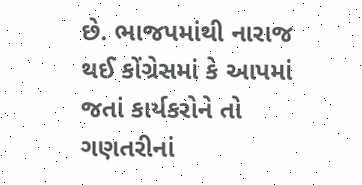છે. ભાજપમાંથી નારાજ થઈ કોંગ્રેસમાં કે આપમાં જતાં કાર્યકરોને તો ગણતરીનાં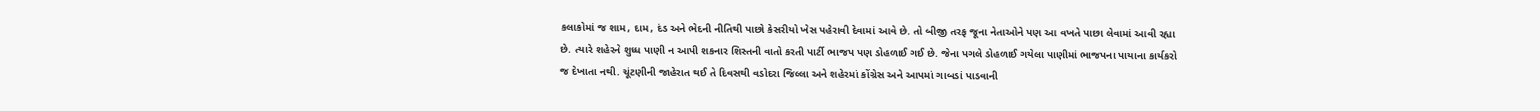કલાકોમાં જ શામ, દામ, દંડ અને ભેદની નીતિથી પાછો કેસરીયો ખેસ પહેરાવી દેવામાં આવે છે. તો બીજી તરફ જૂના નેતાઓને પણ આ વખતે પાછા લેવામાં આવી રહ્યા છે. ત્યારે શહેરને શુધ્ધ પાણી ન આપી શકનાર શિસ્તની વાતો કરતી પાર્ટી ભાજપ પણ ડોહળાઈ ગઈ છે. જેના પગલે ડોહળાઈ ગયેલા પાણીમાં ભાજપના પાયાના કાર્યકરો જ દેખાતા નથી. ચૂંટણીની જાહેરાત થઈ તે દિવસથી વડોદરા જિલ્લા અને શહેરમાં કોંગ્રેસ અને આપમાં ગાબડાં પાડવાની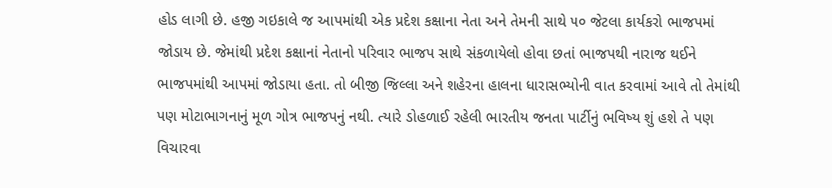હોડ લાગી છે. હજી ગઇકાલે જ આપમાંથી એક પ્રદેશ કક્ષાના નેતા અને તેમની સાથે ૫૦ જેટલા કાર્યકરો ભાજપમાં જોડાય છે. જેમાંથી પ્રદેશ કક્ષાનાં નેતાનો પરિવાર ભાજપ સાથે સંકળાયેલો હોવા છતાં ભાજપથી નારાજ થઈને ભાજપમાંથી આપમાં જોડાયા હતા. તો બીજી જિલ્લા અને શહેરના હાલના ધારાસભ્યોની વાત કરવામાં આવે તો તેમાંથી પણ મોટાભાગનાનું મૂળ ગોત્ર ભાજપનું નથી. ત્યારે ડોહળાઈ રહેલી ભારતીય જનતા પાર્ટીનું ભવિષ્ય શું હશે તે પણ વિચારવા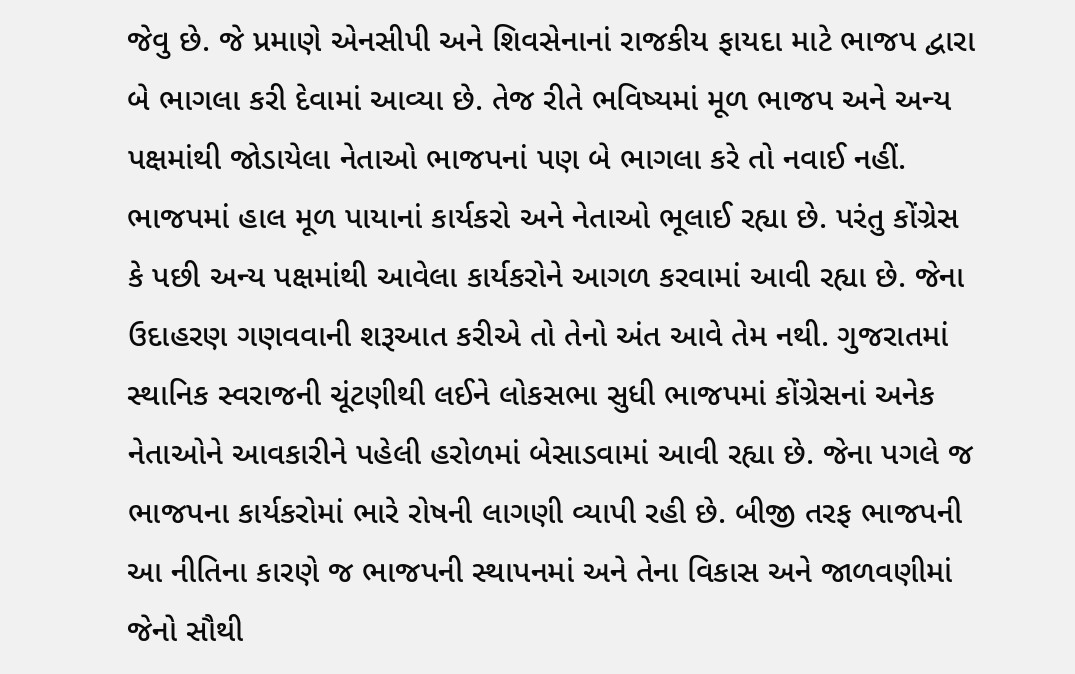જેવુ છે. જે પ્રમાણે એનસીપી અને શિવસેનાનાં રાજકીય ફાયદા માટે ભાજપ દ્વારા બે ભાગલા કરી દેવામાં આવ્યા છે. તેજ રીતે ભવિષ્યમાં મૂળ ભાજપ અને અન્ય પક્ષમાંથી જોડાયેલા નેતાઓ ભાજપનાં પણ બે ભાગલા કરે તો નવાઈ નહીં. ભાજપમાં હાલ મૂળ પાયાનાં કાર્યકરો અને નેતાઓ ભૂલાઈ રહ્યા છે. પરંતુ કોંગ્રેસ કે પછી અન્ય પક્ષમાંથી આવેલા કાર્યકરોને આગળ કરવામાં આવી રહ્યા છે. જેના ઉદાહરણ ગણવવાની શરૂઆત કરીએ તો તેનો અંત આવે તેમ નથી. ગુજરાતમાં સ્થાનિક સ્વરાજની ચૂંટણીથી લઈને લોકસભા સુધી ભાજપમાં કોંગ્રેસનાં અનેક નેતાઓને આવકારીને પહેલી હરોળમાં બેસાડવામાં આવી રહ્યા છે. જેના પગલે જ ભાજપના કાર્યકરોમાં ભારે રોષની લાગણી વ્યાપી રહી છે. બીજી તરફ ભાજપની આ નીતિના કારણે જ ભાજપની સ્થાપનમાં અને તેના વિકાસ અને જાળવણીમાં જેનો સૌથી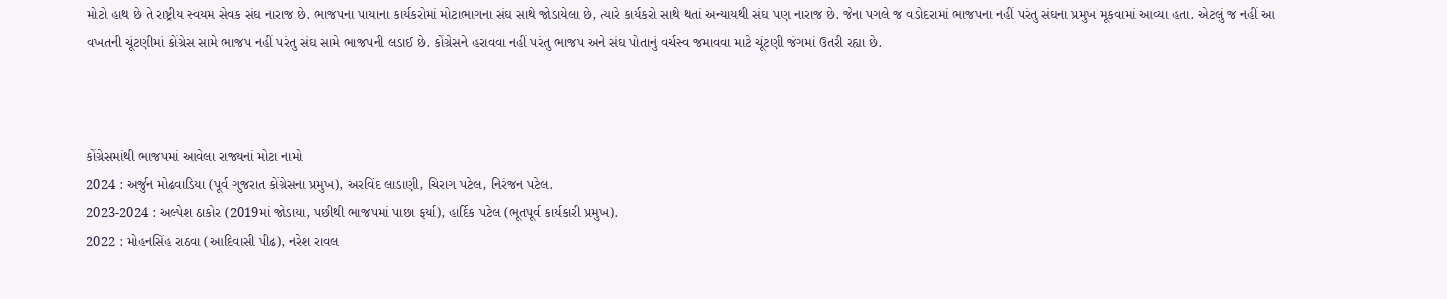મોટો હાથ છે તે રાષ્ટ્રીય સ્વયમ સેવક સંઘ નારાજ છે. ભાજપના પાયાના કાર્યકરોમાં મોટાભાગના સંઘ સાથે જોડાયેલા છે, ત્યારે કાર્યકરો સાથે થતાં અન્યાયથી સંઘ પણ નારાજ છે. જેના પગલે જ વડોદરામાં ભાજપના નહીં પરંતુ સંઘના પ્રમુખ મૂકવામાં આવ્યા હતા. એટલું જ નહીં આ વખતની ચૂંટણીમાં કોંગ્રેસ સામે ભાજપ નહીં પરંતુ સંઘ સામે ભાજપની લડાઈ છે. કોંગ્રેસને હરાવવા નહીં પરંતુ ભાજપ અને સંઘ પોતાનું વર્ચસ્વ જમાવવા માટે ચૂંટણી જંગમાં ઉતરી રહ્યા છે.



કોંગ્રેસમાંથી ભાજપમાં આવેલા રાજ્યનાં મોટા નામો
2024 : અર્જુન મોઢવાડિયા (પૂર્વ ગુજરાત કોંગ્રેસના પ્રમુખ), અરવિંદ લાડાણી, ચિરાગ પટેલ, નિરંજન પટેલ.
2023-2024 : અલ્પેશ ઠાકોર (2019માં જોડાયા, પછીથી ભાજપમાં પાછા ફર્યા), હાર્દિક પટેલ (ભૂતપૂર્વ કાર્યકારી પ્રમુખ).
2022 : મોહનસિંહ રાઠવા (આદિવાસી પીઢ), નરેશ રાવલ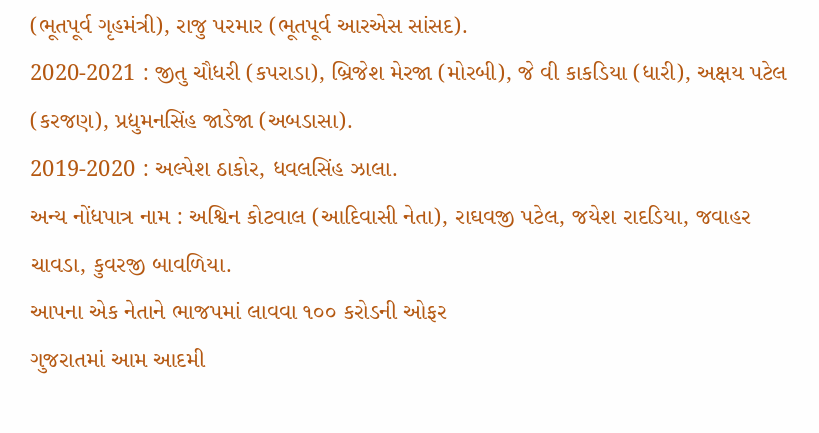(ભૂતપૂર્વ ગૃહમંત્રી), રાજુ પરમાર (ભૂતપૂર્વ આરએસ સાંસદ).
2020-2021 : જીતુ ચૌધરી (કપરાડા), બ્રિજેશ મેરજા (મોરબી), જે વી કાકડિયા (ધારી), અક્ષય પટેલ (કરજણ), પ્રદ્યુમનસિંહ જાડેજા (અબડાસા).
2019-2020 : અલ્પેશ ઠાકોર, ધવલસિંહ ઝાલા.
અન્ય નોંધપાત્ર નામ : અશ્વિન કોટવાલ (આદિવાસી નેતા), રાઘવજી પટેલ, જયેશ રાદડિયા, જવાહર ચાવડા, કુવરજી બાવળિયા.
આપના એક નેતાને ભાજપમાં લાવવા ૧૦૦ કરોડની ઓફર
ગુજરાતમાં આમ આદમી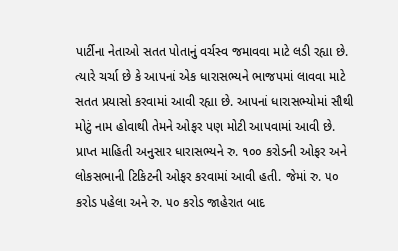પાર્ટીના નેતાઓ સતત પોતાનું વર્ચસ્વ જમાવવા માટે લડી રહ્યા છે. ત્યારે ચર્ચા છે કે આપનાં એક ધારાસભ્યને ભાજપમાં લાવવા માટે સતત પ્રયાસો કરવામાં આવી રહ્યા છે. આપનાં ધારાસભ્યોમાં સૌથી મોટું નામ હોવાથી તેમને ઓફર પણ મોટી આપવામાં આવી છે. પ્રાપ્ત માહિતી અનુસાર ધારાસભ્યને રુ. ૧૦૦ કરોડની ઓફર અને લોકસભાની ટિકિટની ઓફર કરવામાં આવી હતી. જેમાં રુ. ૫૦ કરોડ પહેલા અને રુ. ૫૦ કરોડ જાહેરાત બાદ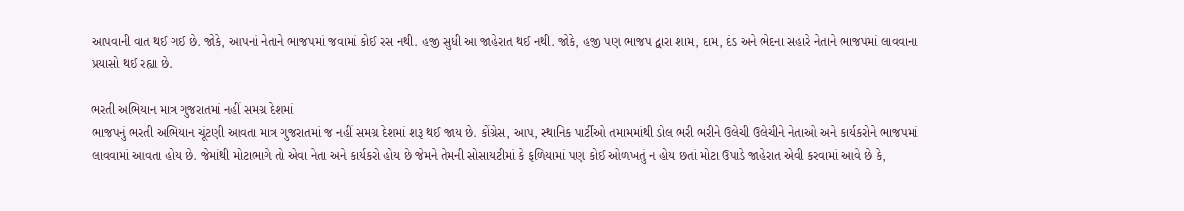આપવાની વાત થઈ ગઈ છે. જોકે, આપનાં નેતાને ભાજપમાં જવામાં કોઈ રસ નથી. હજી સુધી આ જાહેરાત થઈ નથી. જોકે, હજી પણ ભાજપ દ્વારા શામ, દામ, દંડ અને ભેદના સહારે નેતાને ભાજપમાં લાવવાના પ્રયાસો થઈ રહ્યા છે.

ભરતી અભિયાન માત્ર ગુજરાતમાં નહીં સમગ્ર દેશમાં
ભાજપનું ભરતી અભિયાન ચૂંટણી આવતા માત્ર ગુજરાતમાં જ નહીં સમગ્ર દેશમાં શરૂ થઈ જાય છે. કોંગ્રેસ, આપ, સ્થાનિક પાર્ટીઓ તમામમાંથી ડોલ ભરી ભરીને ઉલેચી ઉલેચીને નેતાઓ અને કાર્યકરોને ભાજપમાં લાવવામાં આવતા હોય છે. જેમાંથી મોટાભાગે તો એવા નેતા અને કાર્યકરો હોય છે જેમને તેમની સોસાયટીમાં કે ફળિયામાં પણ કોઈ ઓળખતું ન હોય છતાં મોટા ઉપાડે જાહેરાત એવી કરવામાં આવે છે કે,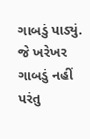ગાબડું પાડ્યું. જે ખરેખર ગાબડું નહીં પરંતુ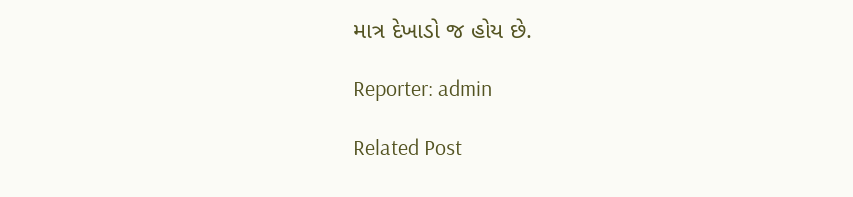માત્ર દેખાડો જ હોય છે.

Reporter: admin

Related Post